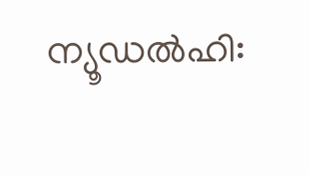ന്യൂഡൽഹി: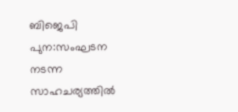ബിജെപി പുന:സംഘടന നടന്ന സാഹചര്യത്തിൽ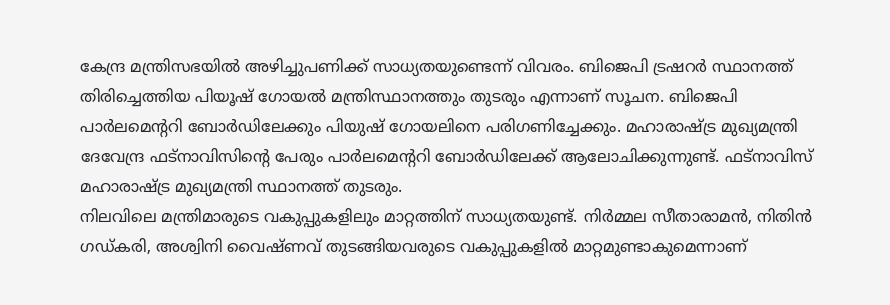കേന്ദ്ര മന്ത്രിസഭയിൽ അഴിച്ചുപണിക്ക് സാധ്യതയുണ്ടെന്ന് വിവരം. ബിജെപി ട്രഷറർ സ്ഥാനത്ത് തിരിച്ചെത്തിയ പിയൂഷ് ഗോയൽ മന്ത്രിസ്ഥാനത്തും തുടരും എന്നാണ് സൂചന. ബിജെപി പാർലമെൻ്ററി ബോർഡിലേക്കും പിയുഷ് ഗോയലിനെ പരിഗണിച്ചേക്കും. മഹാരാഷ്ട്ര മുഖ്യമന്ത്രി ദേവേന്ദ്ര ഫട്നാവിസിൻ്റെ പേരും പാർലമെൻ്ററി ബോർഡിലേക്ക് ആലോചിക്കുന്നുണ്ട്. ഫട്നാവിസ് മഹാരാഷ്ട്ര മുഖ്യമന്ത്രി സ്ഥാനത്ത് തുടരും.
നിലവിലെ മന്ത്രിമാരുടെ വകുപ്പുകളിലും മാറ്റത്തിന് സാധ്യതയുണ്ട്. നിർമ്മല സീതാരാമൻ, നിതിൻ ഗഡ്കരി, അശ്വിനി വൈഷ്ണവ് തുടങ്ങിയവരുടെ വകുപ്പുകളിൽ മാറ്റമുണ്ടാകുമെന്നാണ്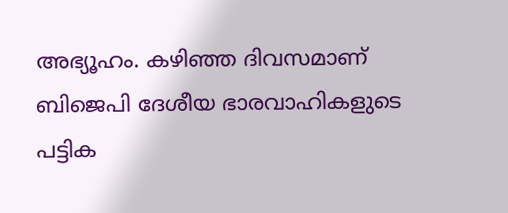അഭ്യൂഹം. കഴിഞ്ഞ ദിവസമാണ് ബിജെപി ദേശീയ ഭാരവാഹികളുടെ പട്ടിക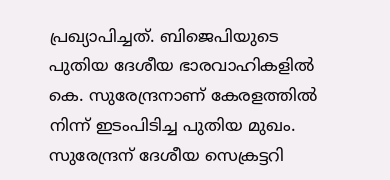പ്രഖ്യാപിച്ചത്. ബിജെപിയുടെ പുതിയ ദേശീയ ഭാരവാഹികളിൽ കെ. സുരേന്ദ്രനാണ് കേരളത്തിൽ നിന്ന് ഇടംപിടിച്ച പുതിയ മുഖം. സുരേന്ദ്രന് ദേശീയ സെക്രട്ടറി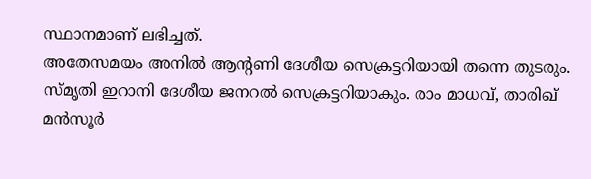സ്ഥാനമാണ് ലഭിച്ചത്.
അതേസമയം അനിൽ ആൻ്റണി ദേശീയ സെക്രട്ടറിയായി തന്നെ തുടരും. സ്മൃതി ഇറാനി ദേശീയ ജനറൽ സെക്രട്ടറിയാകും. രാം മാധവ്, താരിഖ് മൻസൂർ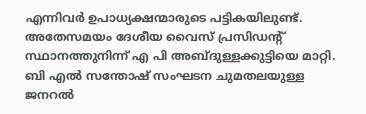എന്നിവർ ഉപാധ്യക്ഷന്മാരുടെ പട്ടികയിലുണ്ട്. അതേസമയം ദേശീയ വൈസ് പ്രസിഡൻ്റ് സ്ഥാനത്തുനിന്ന് എ പി അബ്ദുള്ളക്കുട്ടിയെ മാറ്റി. ബി എൽ സന്തോഷ് സംഘടന ചുമതലയുള്ള ജനറൽ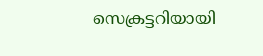സെക്രട്ടറിയായി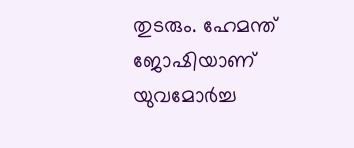തുടരും. ഹേമന്ത് ജോഷിയാണ് യുവമോർച്ച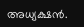അധ്യക്ഷൻ.